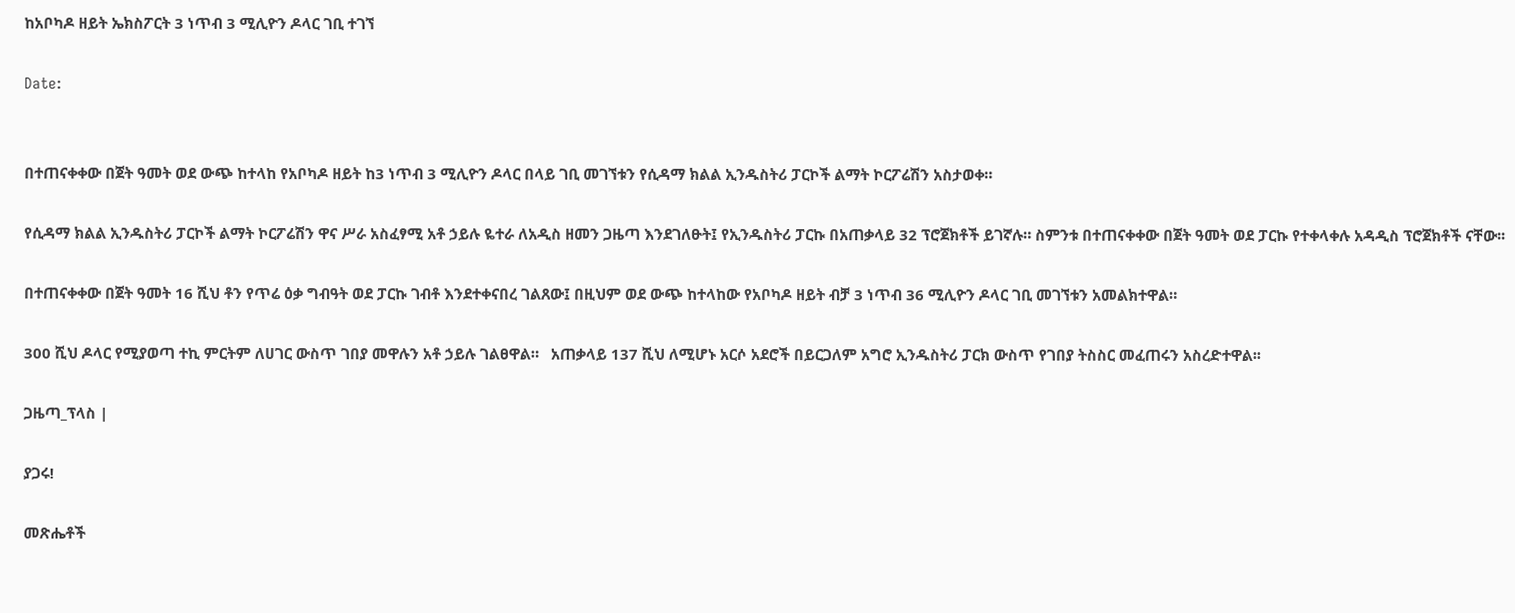ከአቦካዶ ዘይት ኤክስፖርት 3 ነጥብ 3 ሚሊዮን ዶላር ገቢ ተገኘ

Date:


በተጠናቀቀው በጀት ዓመት ወደ ውጭ ከተላከ የአቦካዶ ዘይት ከ3 ነጥብ 3 ሚሊዮን ዶላር በላይ ገቢ መገኘቱን የሲዳማ ክልል ኢንዱስትሪ ፓርኮች ልማት ኮርፖሬሽን አስታወቀ።

የሲዳማ ክልል ኢንዱስትሪ ፓርኮች ልማት ኮርፖሬሽን ዋና ሥራ አስፈፃሚ አቶ ኃይሉ ዬተራ ለአዲስ ዘመን ጋዜጣ እንደገለፁት፤ የኢንዱስትሪ ፓርኩ በአጠቃላይ 32 ፕሮጀክቶች ይገኛሉ። ስምንቱ በተጠናቀቀው በጀት ዓመት ወደ ፓርኩ የተቀላቀሉ አዳዲስ ፕሮጀክቶች ናቸው፡፡

በተጠናቀቀው በጀት ዓመት 16 ሺህ ቶን የጥሬ ዕቃ ግብዓት ወደ ፓርኩ ገብቶ እንደተቀናበረ ገልጸው፤ በዚህም ወደ ውጭ ከተላከው የአቦካዶ ዘይት ብቻ 3 ነጥብ 36 ሚሊዮን ዶላር ገቢ መገኘቱን አመልክተዋል።

300 ሺህ ዶላር የሚያወጣ ተኪ ምርትም ለሀገር ውስጥ ገበያ መዋሉን አቶ ኃይሉ ገልፀዋል።   አጠቃላይ 137 ሺህ ለሚሆኑ አርሶ አደሮች በይርጋለም አግሮ ኢንዱስትሪ ፓርክ ውስጥ የገበያ ትስስር መፈጠሩን አስረድተዋል፡፡

ጋዜጣ_ፕላስ |

ያጋሩ!

መጽሔቶች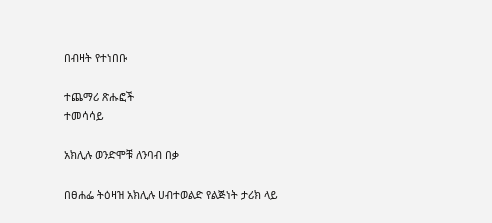በብዛት የተነበቡ

ተጨማሪ ጽሑፎች
ተመሳሳይ

አክሊሉ ወንድሞቹ ለንባብ በቃ

በፀሐፌ ትዕዛዝ አክሊሉ ሀብተወልድ የልጅነት ታሪክ ላይ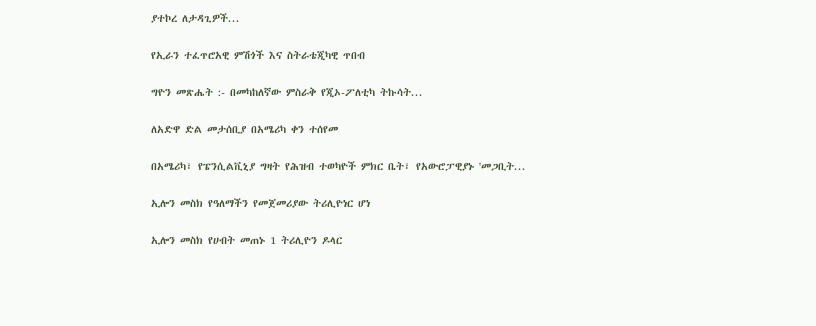ያተኮረ ለታዳጊዎች...

የኢራን ተፈጥሮአዊ ምሽጎች እና ስትራቴጂካዊ ጥበብ

ግዮን መጽሔት :- በመካከለኛው ምስራቅ የጂኦ-ፖለቲካ ትኩሳት...

ለአድዋ ድል መታሰቢያ በአሜሪካ ቀን ተሰየመ

በአሜሪካ፣ የፔንሲልቪኒያ ግዛት የሕዝብ ተወካዮች ምክር ቤት፣ የአውሮፓዊያኑ 'መጋቢት...

ኢሎን መስክ የዓለማችን የመጀመሪያው ትሪሊዮነር ሆነ

ኢሎን መስክ የሀብት መጠኑ 1 ትሪሊዮን ዶላር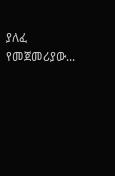ያለፈ የመጀመሪያው...